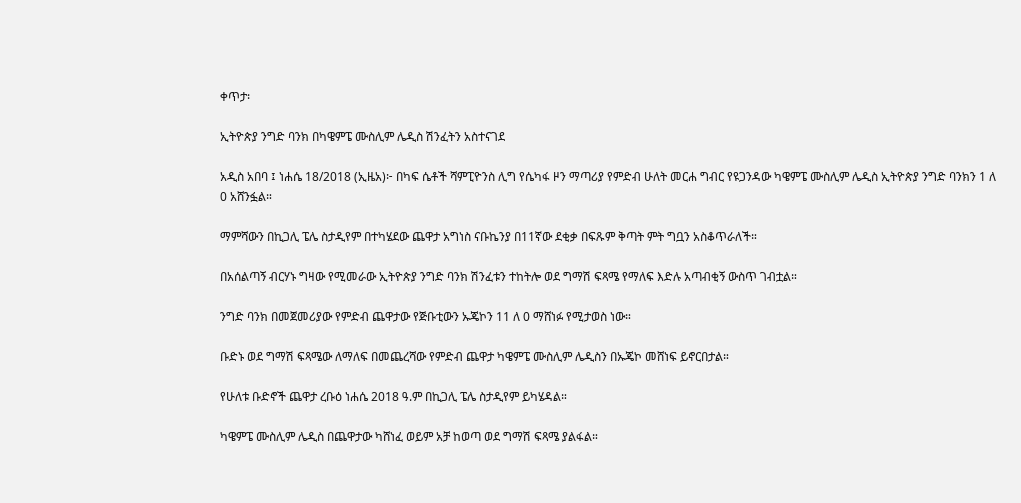ቀጥታ፡

ኢትዮጵያ ንግድ ባንክ በካዌምፔ ሙስሊም ሌዲስ ሽንፈትን አስተናገደ

አዲስ አበባ ፤ ነሐሴ 18/2018 (ኢዜአ)፦ በካፍ ሴቶች ሻምፒዮንስ ሊግ የሴካፋ ዞን ማጣሪያ የምድብ ሁለት መርሐ ግብር የዩጋንዳው ካዌምፔ ሙስሊም ሌዲስ ኢትዮጵያ ንግድ ባንክን 1 ለ 0 አሸንፏል።

ማምሻውን በኪጋሊ ፔሌ ስታዲየም በተካሄደው ጨዋታ አግነስ ናቡኬንያ በ11ኛው ደቂቃ በፍጹም ቅጣት ምት ግቧን አስቆጥራለች።

በአሰልጣኝ ብርሃኑ ግዛው የሚመራው ኢትዮጵያ ንግድ ባንክ ሽንፈቱን ተከትሎ ወደ ግማሽ ፍጻሜ የማለፍ እድሉ አጣብቂኝ ውስጥ ገብቷል።

ንግድ ባንክ በመጀመሪያው የምድብ ጨዋታው የጅቡቲውን ኡጄኮን 11 ለ 0 ማሸነፉ የሚታወስ ነው።

ቡድኑ ወደ ግማሽ ፍጻሜው ለማለፍ በመጨረሻው የምድብ ጨዋታ ካዌምፔ ሙስሊም ሌዲስን በኡጄኮ መሸነፍ ይኖርበታል።

የሁለቱ ቡድኖች ጨዋታ ረቡዕ ነሐሴ 2018 ዓ.ም በኪጋሊ ፔሌ ስታዲየም ይካሄዳል።

ካዌምፔ ሙስሊም ሌዲስ በጨዋታው ካሸነፈ ወይም አቻ ከወጣ ወደ ግማሽ ፍጻሜ ያልፋል።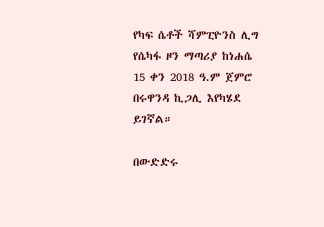የካፍ ሴቶች ሻምፒዮንስ ሊግ የሴካፋ ዞን ማጣሪያ ከነሐሴ 15 ቀን 2018 ዓ.ም ጀምሮ በሩዋንዳ ኪጋሊ እየካሄደ ይገኛል።

በውድድሩ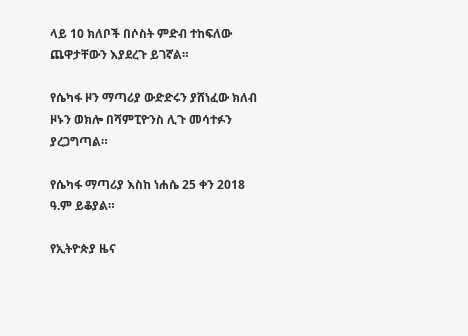ላይ 10 ክለቦች በሶስት ምድብ ተከፍለው ጨዋታቸውን እያደረጉ ይገኛል።

የሴካፋ ዞን ማጣሪያ ውድድሩን ያሸነፈው ክለብ ዞኑን ወክሎ በሻምፒዮንስ ሊጉ መሳተፉን ያረጋግጣል።

የሴካፋ ማጣሪያ እስከ ነሐሴ 25 ቀን 2018 ዓ.ም ይቆያል።

የኢትዮጵያ ዜና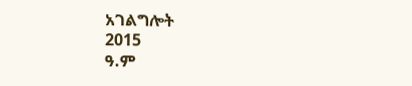አገልግሎት
2015
ዓ.ም